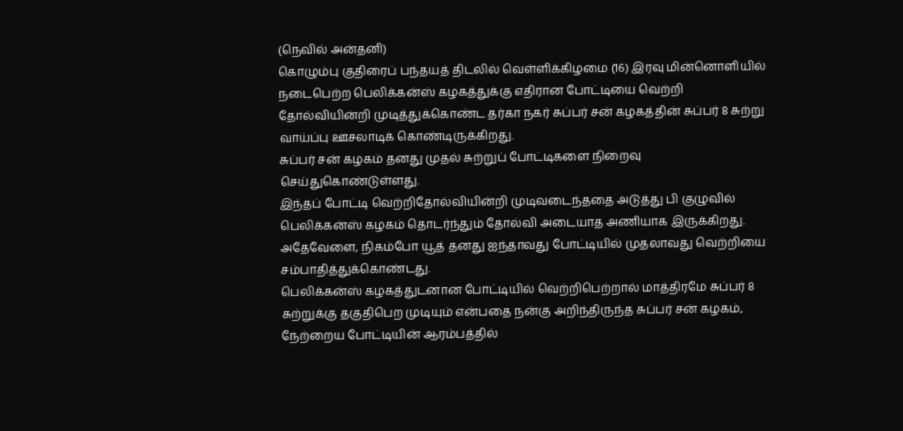(நெவில் அன்தனி)
கொழும்பு குதிரைப் பந்தயத் திடலில் வெள்ளிக்கிழமை (16) இரவு மின்னொளியில் நடைபெற்ற பெலிக்கன்ஸ் கழகத்துக்கு எதிரான போட்டியை வெற்றி தோல்வியின்றி முடித்துக்கொண்ட தர்கா நகர் சுப்பர் சன் கழகத்தின் சுப்பர் 8 சுற்று வாய்ப்பு ஊசலாடிக் கொண்டிருக்கிறது.
சுப்பர் சன் கழகம் தனது முதல் சுற்றுப் போட்டிகளை நிறைவு செய்துகொண்டுள்ளது.
இந்தப் போட்டி வெற்றிதோல்வியின்றி முடிவடைந்ததை அடுத்து பி குழுவில் பெலிக்கன்ஸ் கழகம் தொடர்ந்தும் தோல்வி அடையாத அணியாக இருக்கிறது.
அதேவேளை, நிகம்போ யூத் தனது ஐந்தாவது போட்டியில் முதலாவது வெற்றியை சம்பாதித்துக்கொண்டது.
பெலிக்கன்ஸ் கழகத்துடனான போட்டியில் வெற்றிபெற்றால் மாத்திரமே சுப்பர் 8 சுற்றுக்கு தகுதிபெற முடியும் என்பதை நன்கு அறிந்திருந்த சுப்பர் சன் கழகம், நேற்றைய போட்டியின் ஆரம்பத்தில்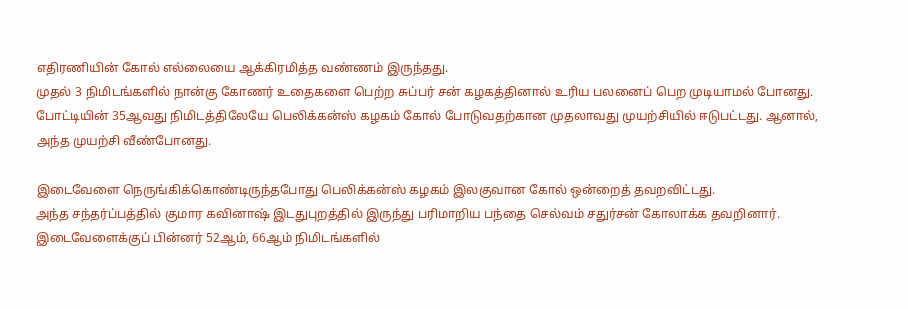எதிரணியின் கோல் எல்லையை ஆக்கிரமித்த வண்ணம் இருந்தது.
முதல் 3 நிமிடங்களில் நான்கு கோணர் உதைகளை பெற்ற சுப்பர் சன் கழகத்தினால் உரிய பலனைப் பெற முடியாமல் போனது.
போட்டியின் 35ஆவது நிமிடத்திலேயே பெலிக்கன்ஸ் கழகம் கோல் போடுவதற்கான முதலாவது முயற்சியில் ஈடுபட்டது. ஆனால், அந்த முயற்சி வீண்போனது.

இடைவேளை நெருங்கிக்கொண்டிருந்தபோது பெலிக்கன்ஸ் கழகம் இலகுவான கோல் ஒன்றைத் தவறவிட்டது.
அந்த சந்தர்ப்பத்தில் குமார கவினாஷ் இடதுபுறத்தில் இருந்து பரிமாறிய பந்தை செல்வம் சதுர்சன் கோலாக்க தவறினார்.
இடைவேளைக்குப் பின்னர் 52ஆம், 66ஆம் நிமிடங்களில்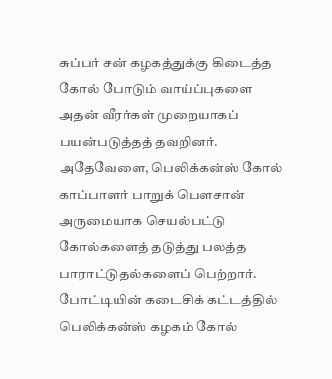சுப்பர் சன் கழகத்துக்கு கிடைத்த கோல் போடும் வாய்ப்புகளை அதன் வீரர்கள் முறையாகப் பயன்படுத்தத் தவறினர்.
அதேவேளை, பெலிக்கன்ஸ் கோல் காப்பாளர் பாறுக் பௌசான் அருமையாக செயல்பட்டு கோல்களைத் தடுத்து பலத்த பாராட்டுதல்களைப் பெற்றார்.
போட்டியின் கடைசிக் கட்டத்தில் பெலிக்கன்ஸ் கழகம் கோல்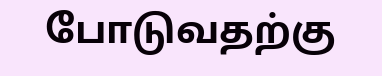போடுவதற்கு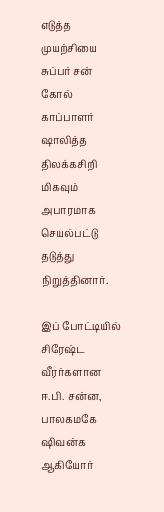எடுத்த முயற்சியை சுப்பர் சன் கோல் காப்பாளர் ஷாலித்த திலக்கசிறி மிகவும் அபாரமாக செயல்பட்டு தடுத்து நிறுத்தினார்.

இப் போட்டியில் சிரேஷ்ட வீரர்களான ஈ.பி. சன்ன, பாலகமகே ஷிவன்க ஆகியோர்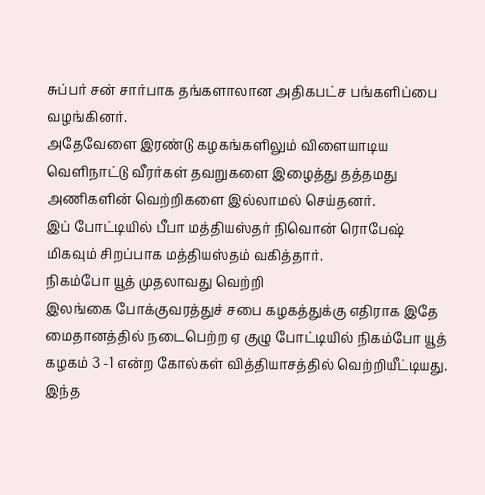சுப்பர் சன் சார்பாக தங்களாலான அதிகபட்ச பங்களிப்பை வழங்கினர்.
அதேவேளை இரண்டு கழகங்களிலும் விளையாடிய வெளிநாட்டு வீரர்கள் தவறுகளை இழைத்து தத்தமது அணிகளின் வெற்றிகளை இல்லாமல் செய்தனர்.
இப் போட்டியில் பீபா மத்தியஸ்தர் நிவொன் ரொபேஷ் மிகவும் சிறப்பாக மத்தியஸ்தம் வகித்தார்.
நிகம்போ யூத் முதலாவது வெற்றி
இலங்கை போக்குவரத்துச் சபை கழகத்துக்கு எதிராக இதே மைதானத்தில் நடைபெற்ற ஏ குழு போட்டியில் நிகம்போ யூத் கழகம் 3 -1 என்ற கோல்கள் வித்தியாசத்தில் வெற்றியீட்டியது.
இந்த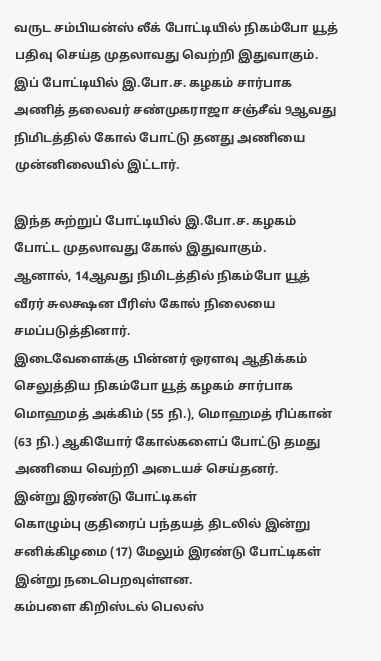வருட சம்பியன்ஸ் லீக் போட்டியில் நிகம்போ யூத் பதிவு செய்த முதலாவது வெற்றி இதுவாகும்.
இப் போட்டியில் இ.போ.ச. கழகம் சார்பாக அணித் தலைவர் சண்முகராஜா சஞ்சீவ் 9ஆவது நிமிடத்தில் கோல் போட்டு தனது அணியை முன்னிலையில் இட்டார்.

இந்த சுற்றுப் போட்டியில் இ.போ.ச. கழகம் போட்ட முதலாவது கோல் இதுவாகும்.
ஆனால், 14ஆவது நிமிடத்தில் நிகம்போ யூத் வீரர் சுலக்ஷன பீரிஸ் கோல் நிலையை சமப்படுத்தினார்.
இடைவேளைக்கு பின்னர் ஒரளவு ஆதிக்கம் செலுத்திய நிகம்போ யூத் கழகம் சார்பாக மொஹமத் அக்கிம் (55 நி.), மொஹமத் ரிப்கான் (63 நி.) ஆகியோர் கோல்களைப் போட்டு தமது அணியை வெற்றி அடையச் செய்தனர்.
இன்று இரண்டு போட்டிகள்
கொழும்பு குதிரைப் பந்தயத் திடலில் இன்று சனிக்கிழமை (17) மேலும் இரண்டு போட்டிகள் இன்று நடைபெறவுள்ளன.
கம்பளை கிறிஸ்டல் பெலஸ்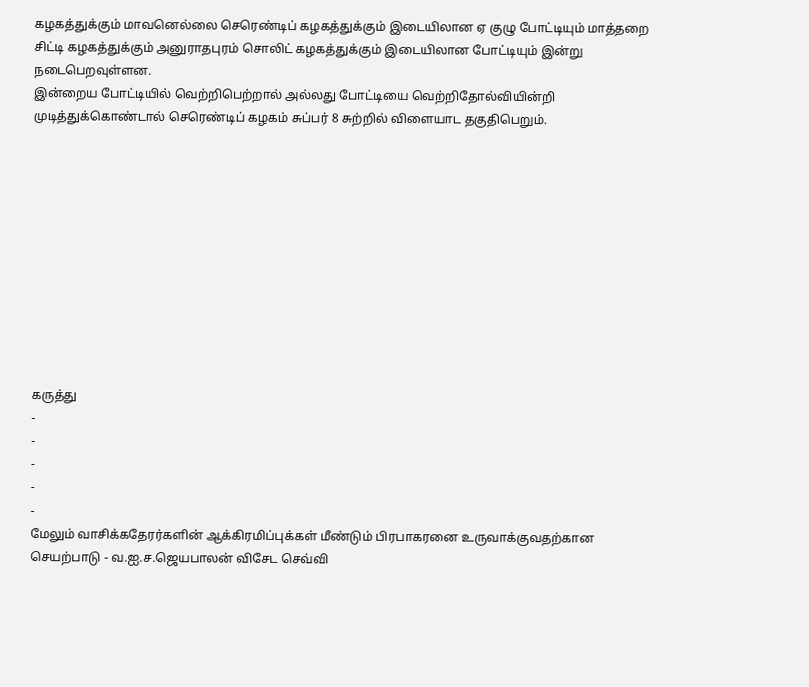கழகத்துக்கும் மாவனெல்லை செரெண்டிப் கழகத்துக்கும் இடையிலான ஏ குழு போட்டியும் மாத்தறை சிட்டி கழகத்துக்கும் அனுராதபுரம் சொலிட் கழகத்துக்கும் இடையிலான போட்டியும் இன்று நடைபெறவுள்ளன.
இன்றைய போட்டியில் வெற்றிபெற்றால் அல்லது போட்டியை வெற்றிதோல்வியின்றி முடித்துக்கொண்டால் செரெண்டிப் கழகம் சுப்பர் 8 சுற்றில் விளையாட தகுதிபெறும்.











கருத்து
-
-
-
-
-
மேலும் வாசிக்கதேரர்களின் ஆக்கிரமிப்புக்கள் மீண்டும் பிரபாகரனை உருவாக்குவதற்கான செயற்பாடு - வ.ஐ.ச.ஜெயபாலன் விசேட செவ்வி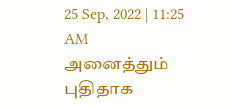25 Sep, 2022 | 11:25 AM
அனைத்தும் புதிதாக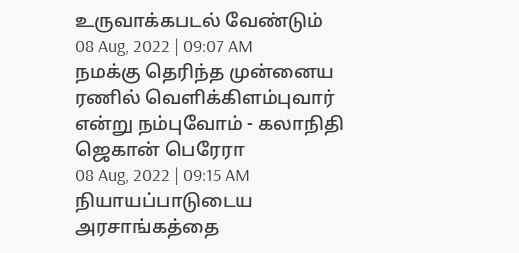உருவாக்கபடல் வேண்டும்
08 Aug, 2022 | 09:07 AM
நமக்கு தெரிந்த முன்னைய ரணில் வெளிக்கிளம்புவார் என்று நம்புவோம் - கலாநிதி ஜெகான் பெரேரா
08 Aug, 2022 | 09:15 AM
நியாயப்பாடுடைய அரசாங்கத்தை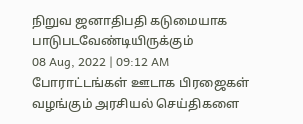நிறுவ ஜனாதிபதி கடுமையாக பாடுபடவேண்டியிருக்கும்
08 Aug, 2022 | 09:12 AM
போராட்டங்கள் ஊடாக பிரஜைகள் வழங்கும் அரசியல் செய்திகளை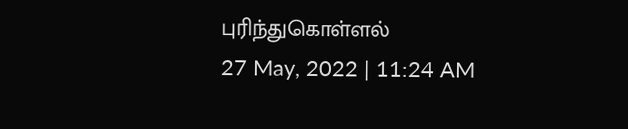புரிந்துகொள்ளல்
27 May, 2022 | 11:24 AM